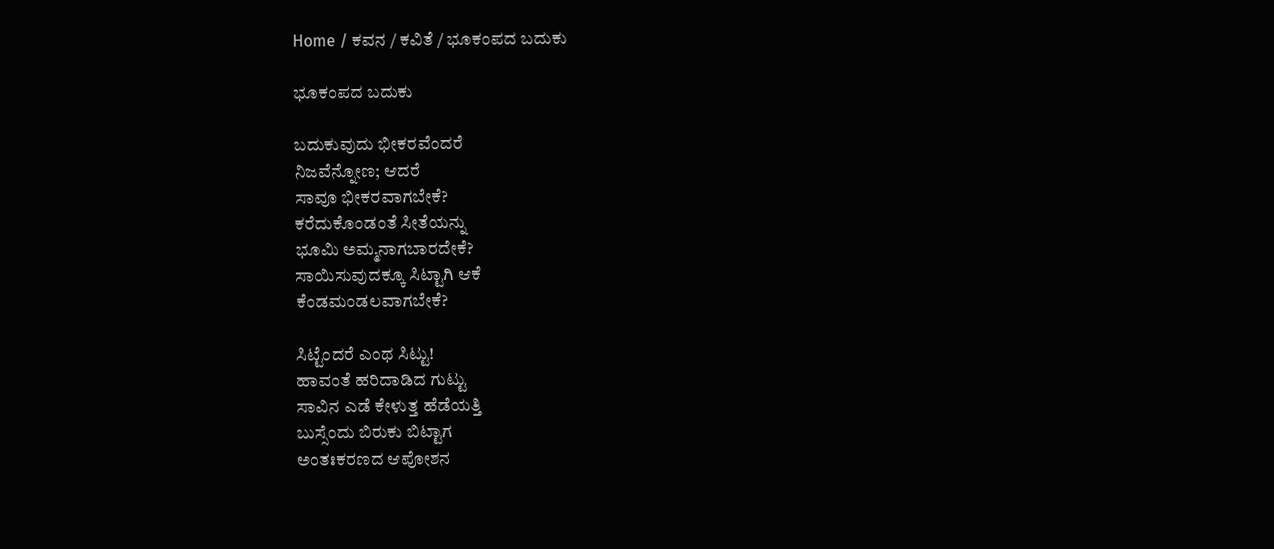Home / ಕವನ / ಕವಿತೆ / ಭೂಕಂಪದ ಬದುಕು

ಭೂಕಂಪದ ಬದುಕು

ಬದುಕುವುದು ಭೀಕರವೆಂದರೆ
ನಿಜವೆನ್ನೋಣ; ಆದರೆ
ಸಾವೂ ಭೀಕರವಾಗಬೇಕೆ?
ಕರೆದುಕೊಂಡಂತೆ ಸೀತೆಯನ್ನು
ಭೂಮಿ ಅಮ್ಮನಾಗಬಾರದೇಕೆ?
ಸಾಯಿಸುವುದಕ್ಕೂ ಸಿಟ್ಟಾಗಿ ಆಕೆ
ಕೆಂಡಮಂಡಲವಾಗಬೇಕೆ?

ಸಿಟ್ಟೆಂದರೆ ಎಂಥ ಸಿಟ್ಟು!
ಹಾವಂತೆ ಹರಿದಾಡಿದ ಗುಟ್ಟು
ಸಾವಿನ ಎಡೆ ಕೇಳುತ್ತ ಹೆಡೆಯತ್ತಿ
ಬುಸ್ಸೆಂದು ಬಿರುಕು ಬಿಟ್ಟಾಗ
ಅಂತಃಕರಣದ ಆಪೋಶನ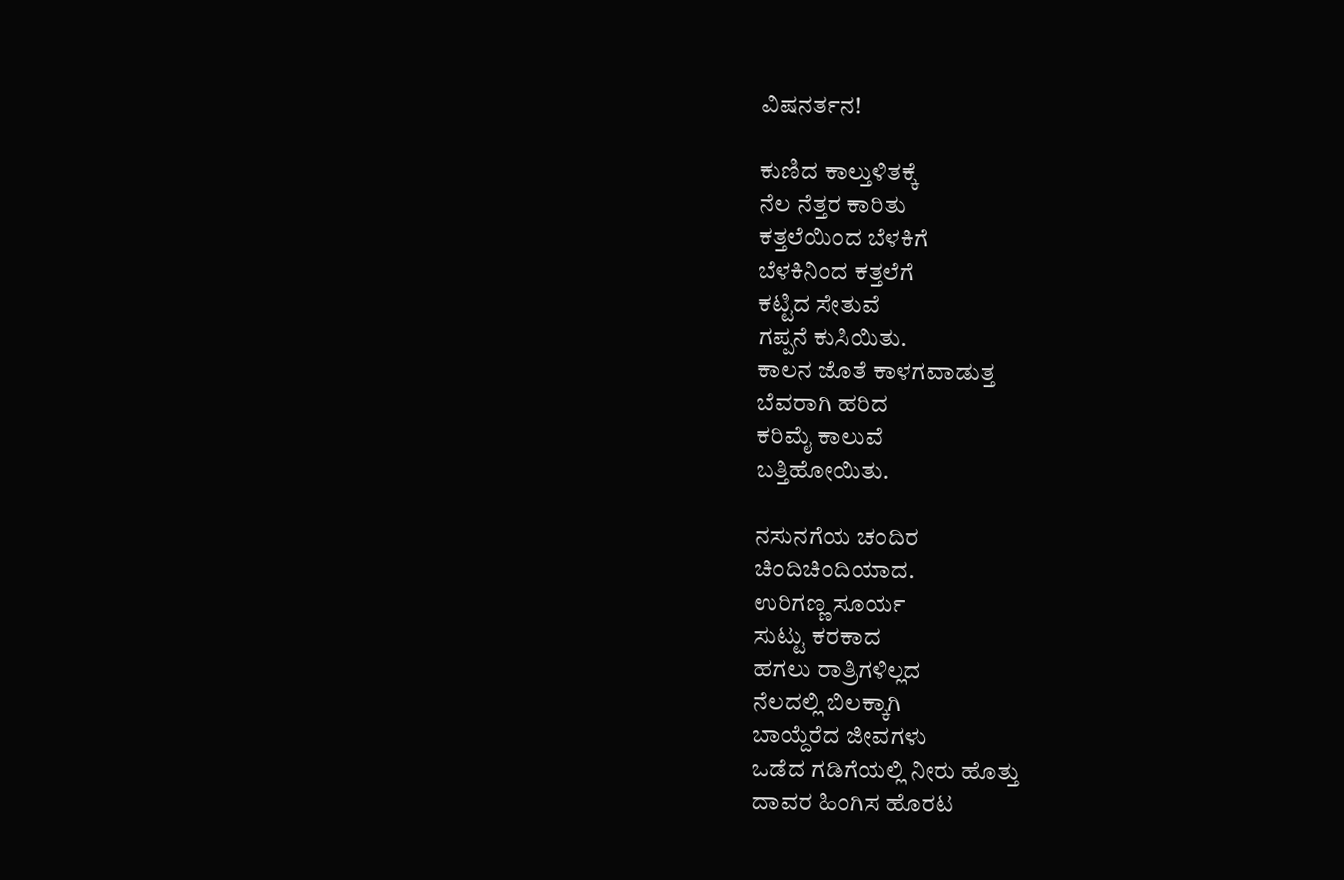ವಿಷನರ್ತನ!

ಕುಣಿದ ಕಾಲ್ತುಳಿತಕ್ಕೆ
ನೆಲ ನೆತ್ತರ ಕಾರಿತು
ಕತ್ತಲೆಯಿಂದ ಬೆಳಕಿಗೆ
ಬೆಳಕಿನಿಂದ ಕತ್ತಲೆಗೆ
ಕಟ್ಟಿದ ಸೇತುವೆ
ಗಪ್ಪನೆ ಕುಸಿಯಿತು.
ಕಾಲನ ಜೊತೆ ಕಾಳಗವಾಡುತ್ತ
ಬೆವರಾಗಿ ಹರಿದ
ಕರಿಮೈ ಕಾಲುವೆ
ಬತ್ತಿಹೋಯಿತು.

ನಸುನಗೆಯ ಚಂದಿರ
ಚಿಂದಿಚಿಂದಿಯಾದ.
ಉರಿಗಣ್ಣ ಸೂರ್ಯ
ಸುಟ್ಟು ಕರಕಾದ
ಹಗಲು ರಾತ್ರಿಗಳಿಲ್ಲದ
ನೆಲದಲ್ಲಿ ಬಿಲಕ್ಕಾಗಿ
ಬಾಯ್ದೆರೆದ ಜೀವಗಳು
ಒಡೆದ ಗಡಿಗೆಯಲ್ಲಿ ನೀರು ಹೊತ್ತು
ದಾವರ ಹಿಂಗಿಸ ಹೊರಟ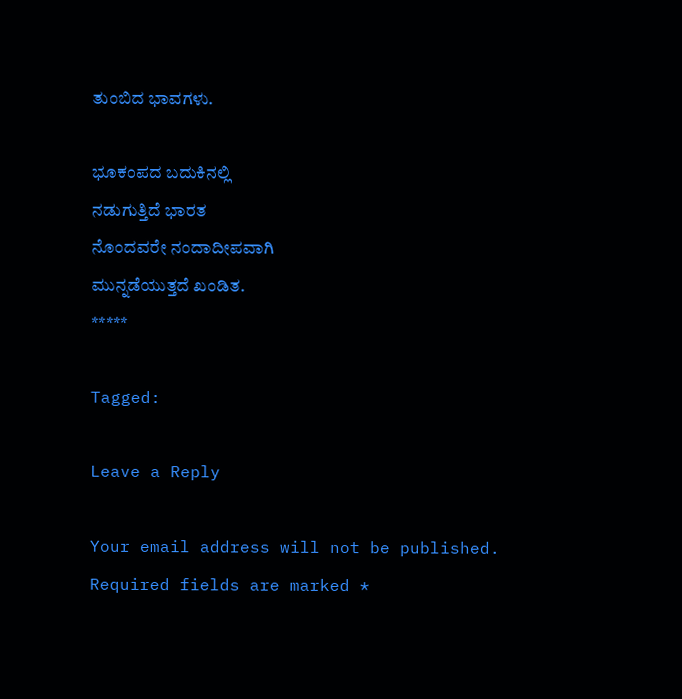ತುಂಬಿದ ಭಾವಗಳು.

ಭೂಕಂಪದ ಬದುಕಿನಲ್ಲಿ
ನಡುಗುತ್ತಿದೆ ಭಾರತ
ನೊಂದವರೇ ನಂದಾದೀಪವಾಗಿ
ಮುನ್ನಡೆಯುತ್ತದೆ ಖಂಡಿತ.
*****

Tagged:

Leave a Reply

Your email address will not be published. Required fields are marked *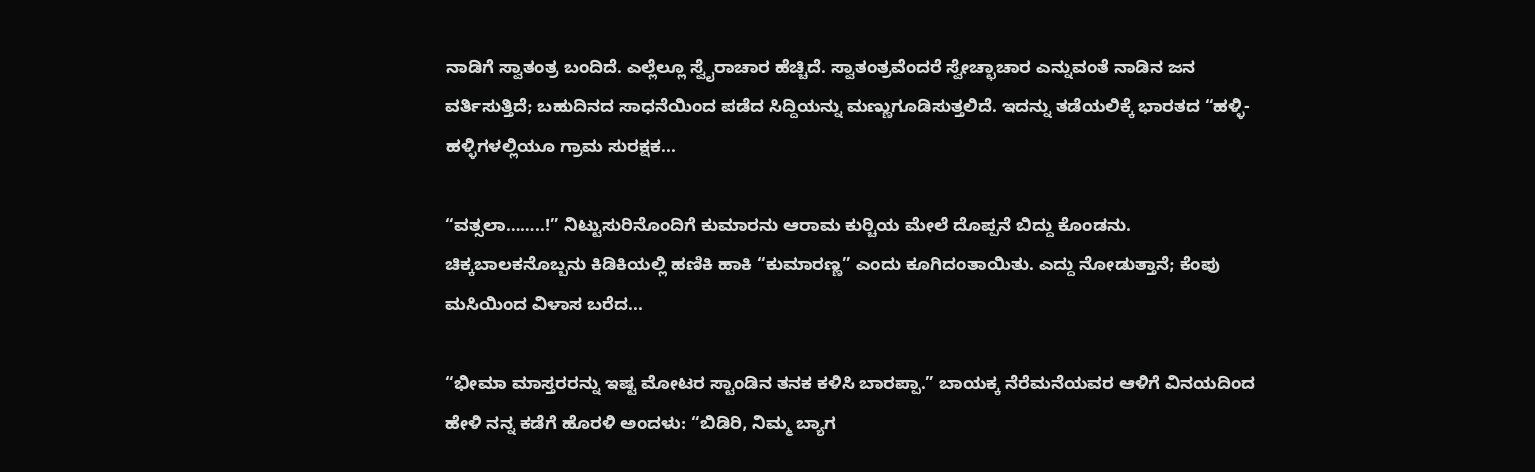ನಾಡಿಗೆ ಸ್ವಾತಂತ್ರ ಬಂದಿದೆ. ಎಲ್ಲೆಲ್ಲೂ ಸ್ವೈರಾಚಾರ ಹೆಚ್ಚಿದೆ. ಸ್ವಾತಂತ್ರವೆಂದರೆ ಸ್ವೇಚ್ಛಾಚಾರ ಎನ್ನುವಂತೆ ನಾಡಿನ ಜನ ವರ್ತಿಸುತ್ತಿದೆ; ಬಹುದಿನದ ಸಾಧನೆಯಿಂದ ಪಡೆದ ಸಿದ್ದಿಯನ್ನು ಮಣ್ಣುಗೂಡಿಸುತ್ತಲಿದೆ. ಇದನ್ನು ತಡೆಯಲಿಕ್ಕೆ ಭಾರತದ “ಹಳ್ಳಿ-ಹಳ್ಳಿಗಳಲ್ಲಿಯೂ ಗ್ರಾಮ ಸುರಕ್ಷಕ...

“ವತ್ಸಲಾ……..!” ನಿಟ್ಟುಸುರಿನೊಂದಿಗೆ ಕುಮಾರನು ಆರಾಮ ಕುರ್‍ಚಿಯ ಮೇಲೆ ದೊಪ್ಪನೆ ಬಿದ್ದು ಕೊಂಡನು. ಚಿಕ್ಕಬಾಲಕನೊಬ್ಬನು ಕಿಡಿಕಿಯಲ್ಲಿ ಹಣಿಕಿ ಹಾಕಿ “ಕುಮಾರಣ್ಣ” ಎಂದು ಕೂಗಿದಂತಾಯಿತು. ಎದ್ದು ನೋಡುತ್ತಾನೆ; ಕೆಂಪು ಮಸಿಯಿಂದ ವಿಳಾಸ ಬರೆದ...

“ಭೀಮಾ ಮಾಸ್ತರರನ್ನು ಇಷ್ಟ ಮೋಟರ ಸ್ಟಾಂಡಿನ ತನಕ ಕಳಿಸಿ ಬಾರಪ್ಪಾ.” ಬಾಯಕ್ಕ ನೆರೆಮನೆಯವರ ಆಳಿಗೆ ವಿನಯದಿಂದ ಹೇಳಿ ನನ್ನ ಕಡೆಗೆ ಹೊರಳಿ ಅಂದಳು: “ಬಿಡಿರಿ, ನಿಮ್ಮ ಬ್ಯಾಗ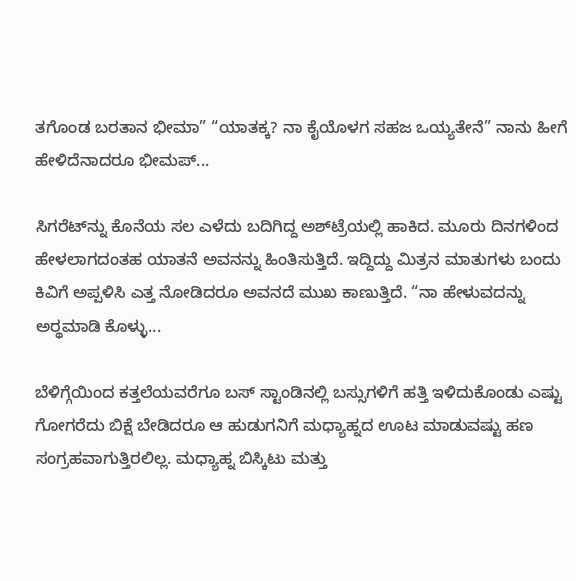ತಗೊಂಡ ಬರತಾನ ಭೀಮಾ” “ಯಾತಕ್ಕ? ನಾ ಕೈಯೊಳಗ ಸಹಜ ಒಯ್ಯತೇನೆ” ನಾನು ಹೀಗೆ ಹೇಳಿದೆನಾದರೂ ಭೀಮಪ್...

ಸಿಗರೆಟ್‌ನ್ನು ಕೊನೆಯ ಸಲ ಎಳೆದು ಬದಿಗಿದ್ದ ಅಶ್‌ಟ್ರೆಯಲ್ಲಿ ಹಾಕಿದ. ಮೂರು ದಿನಗಳಿಂದ ಹೇಳಲಾಗದಂತಹ ಯಾತನೆ ಅವನನ್ನು ಹಿಂತಿಸುತ್ತಿದೆ. ಇದ್ದಿದ್ದು ಮಿತ್ರನ ಮಾತುಗಳು ಬಂದು ಕಿವಿಗೆ ಅಪ್ಪಳಿಸಿ ಎತ್ತ ನೋಡಿದರೂ ಅವನದೆ ಮುಖ ಕಾಣುತ್ತಿದೆ. “ನಾ ಹೇಳುವದನ್ನು ಅರ್‍ಥಮಾಡಿ ಕೊಳ್ಳು...

ಬೆಳಿಗ್ಗೆಯಿಂದ ಕತ್ತಲೆಯವರೆಗೂ ಬಸ್ ಸ್ಟಾಂಡಿನಲ್ಲಿ ಬಸ್ಸುಗಳಿಗೆ ಹತ್ತಿ ಇಳಿದುಕೊಂಡು ಎಷ್ಟು ಗೋಗರೆದು ಬಿಕ್ಷೆ ಬೇಡಿದರೂ ಆ ಹುಡುಗನಿಗೆ ಮಧ್ಯಾಹ್ನದ ಊಟ ಮಾಡುವಷ್ಟು ಹಣ ಸಂಗ್ರಹವಾಗುತ್ತಿರಲಿಲ್ಲ. ಮಧ್ಯಾಹ್ನ ಬಿಸ್ಕಿಟು ಮತ್ತು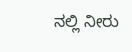ನಲ್ಲಿ ನೀರು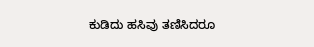ಕುಡಿದು ಹಸಿವು ತಣಿಸಿದರೂ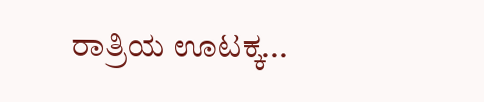ರಾತ್ರಿಯ ಊಟಕ್ಕ...